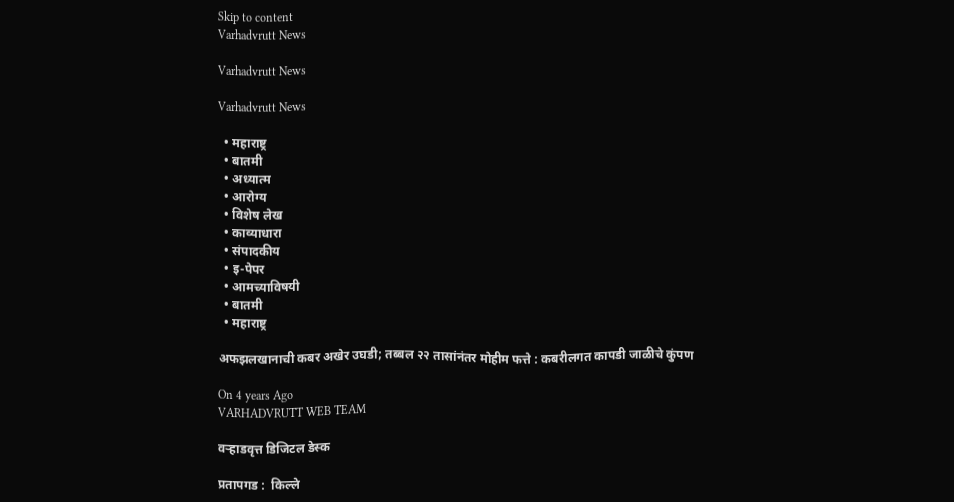Skip to content
Varhadvrutt News

Varhadvrutt News

Varhadvrutt News

  • महाराष्ट्र
  • बातमी
  • अध्यात्म
  • आरोग्य
  • विशेष लेख
  • काव्याधारा
  • संपादकीय
  • इ-पेपर
  • आमच्याविषयी
  • बातमी
  • महाराष्ट्र

अफझलखानाची कबर अखेर उघडी; तब्बल २२ तासांनंतर मोहीम फत्ते : कबरीलगत कापडी जाळीचे कुंपण

On 4 years Ago
VARHADVRUTT WEB TEAM

वऱ्हाडवृत्त डिजिटल डेस्क

प्रतापगड :  किल्ले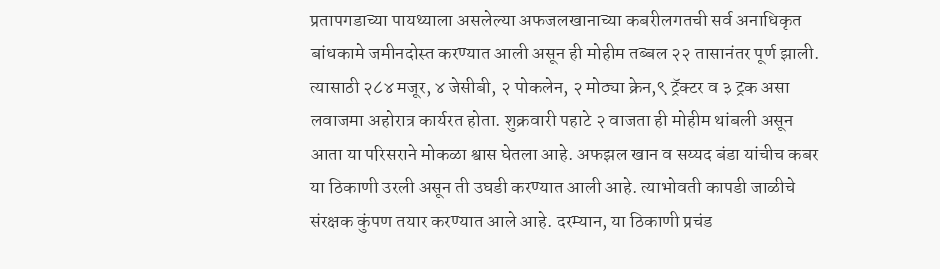प्रतापगडाच्या पायथ्याला असलेल्या अफजलखानाच्या कबरीलगतची सर्व अनाधिकृत बांधकामे जमीनदोस्त करण्यात आली असून ही मोहीम तब्बल २२ तासानंतर पूर्ण झाली. त्यासाठी २८४ मजूर, ४ जेसीबी, २ पोकलेन, २ मोठ्या क्रेन,९ ट्रॅक्टर व ३ ट्रक असा लवाजमा अहोरात्र कार्यरत होता. शुक्रवारी पहाटे २ वाजता ही मोहीम थांबली असून आता या परिसराने मोकळा श्वास घेतला आहे. अफझल खान व सय्यद बंडा यांचीच कबर या ठिकाणी उरली असून ती उघडी करण्यात आली आहे. त्याभोवती कापडी जाळीचे संरक्षक कुंपण तयार करण्यात आले आहे. दरम्यान, या ठिकाणी प्रचंड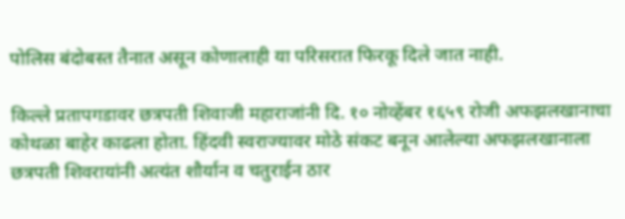पोलिस बंदोबस्त तैनात असून कोणालाही या परिसरात फिरकू दिले जात नाही.

किल्ले प्रतापगडावर छत्रपती शिवाजी महाराजांनी दि. १० नोव्हेंबर १६५९ रोजी अफझलखानाचा कोथळा बाहेर काढला होता. हिंदवी स्वराज्यावर मोठे संकट बनून आलेल्या अफझलखानाला छत्रपती शिवरायांनी अत्यंत शौर्यान व चतुराईन ठार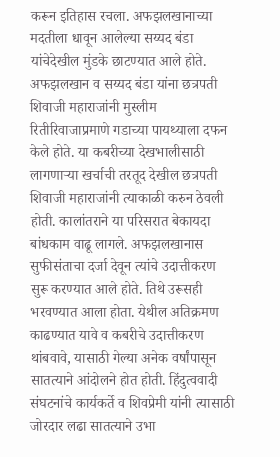करून इतिहास रचला. अफझलखानाच्या मदतीला धावून आलेल्या सय्यद बंडा यांचेदेखील मुंडके छाटण्यात आले होते. अफझलखान व सय्यद बंडा यांना छत्रपती शिवाजी महाराजांनी मुस्लीम रितीरिवाजाप्रमाणे गडाच्या पायथ्याला दफन केले होते. या कबरीच्या देखभालीसाठी लागणाऱ्या खर्चाची तरतूद देखील छत्रपती शिवाजी महाराजांनी त्याकाळी करुन ठेवली होती. कालांतराने या परिसरात बेकायदा बांधकाम वाढू लागले. अफझलखानास सुफीसंताचा दर्जा देवून त्यांचे उदात्तीकरण सुरू करण्यात आले होते. तिथे उरूसही भरवण्यात आला होता. येथील अतिक्रमण काढण्यात यावे व कबरीचे उदात्तीकरण थांबवावे, यासाठी गेल्या अनेक वर्षांपासून सातत्याने आंदोलने होत होती. हिंदुत्ववादी संघटनांचे कार्यकर्ते व शिवप्रेमी यांनी त्यासाठी जोरदार लढा सातत्याने उभा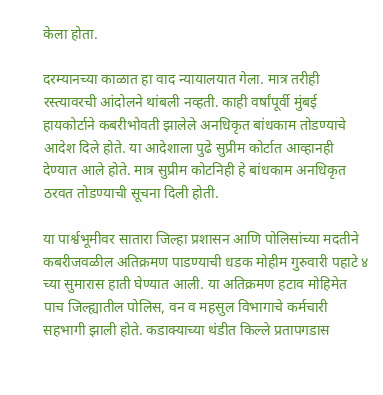केला होता.

दरम्यानच्या काळात हा वाद न्यायालयात गेला. मात्र तरीही रस्त्यावरची आंदोलने थांबली नव्हती. काही वर्षांपूर्वी मुंबई हायकोर्टाने कबरीभोवती झालेले अनधिकृत बांधकाम तोडण्याचे आदेश दिले होते. या आदेशाला पुढे सुप्रीम कोर्टात आव्हानही देण्यात आले होते. मात्र सुप्रीम कोटनिही हे बांधकाम अनधिकृत ठरवत तोडण्याची सूचना दिली होती.

या पार्श्वभूमीवर सातारा जिल्हा प्रशासन आणि पोलिसांच्या मदतीने कबरीजवळील अतिक्रमण पाडण्याची धडक मोहीम गुरुवारी पहाटे ४ च्या सुमारास हाती घेण्यात आली. या अतिक्रमण हटाव मोहिमेत पाच जिल्ह्यातील पोलिस, वन व महसुल विभागाचे कर्मचारी सहभागी झाली होते. कडाक्याच्या थंडीत किल्ले प्रतापगडास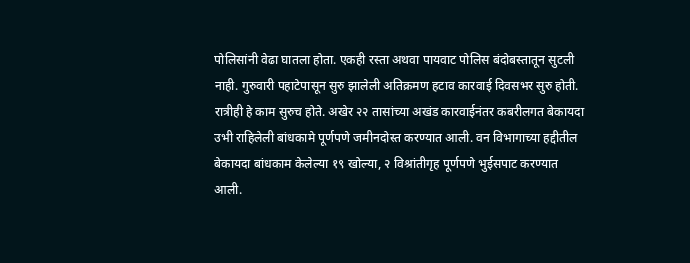पोलिसांनी वेढा घातला होता. एकही रस्ता अथवा पायवाट पोलिस बंदोबस्तातून सुटली नाही. गुरुवारी पहाटेपासून सुरु झालेली अतिक्रमण हटाव कारवाई दिवसभर सुरु होती. रात्रीही हे काम सुरुच होते. अखेर २२ तासांच्या अखंड कारवाईनंतर कबरीलगत बेकायदा उभी राहिलेली बांधकामे पूर्णपणे जमीनदोस्त करण्यात आली. वन विभागाच्या हद्दीतील बेकायदा बांधकाम केलेल्या १९ खोल्या, २ विश्रांतीगृह पूर्णपणे भुईसपाट करण्यात आली.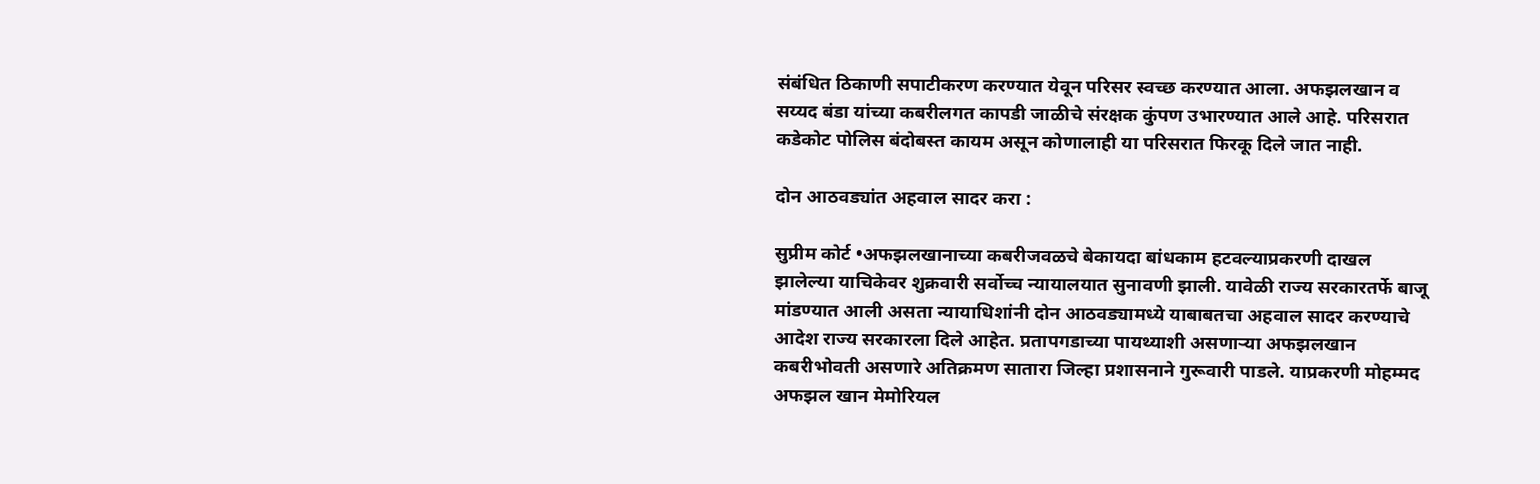संबंधित ठिकाणी सपाटीकरण करण्यात येवून परिसर स्वच्छ करण्यात आला. अफझलखान व सय्यद बंडा यांच्या कबरीलगत कापडी जाळीचे संरक्षक कुंपण उभारण्यात आले आहे. परिसरात कडेकोट पोलिस बंदोबस्त कायम असून कोणालाही या परिसरात फिरकू दिले जात नाही.

दोन आठवड्यांत अहवाल सादर करा :

सुप्रीम कोर्ट •अफझलखानाच्या कबरीजवळचे बेकायदा बांधकाम हटवल्याप्रकरणी दाखल झालेल्या याचिकेवर शुक्रवारी सर्वोच्च न्यायालयात सुनावणी झाली. यावेळी राज्य सरकारतर्फे बाजू मांडण्यात आली असता न्यायाधिशांनी दोन आठवड्यामध्ये याबाबतचा अहवाल सादर करण्याचे आदेश राज्य सरकारला दिले आहेत. प्रतापगडाच्या पायथ्याशी असणाऱ्या अफझलखान कबरीभोवती असणारे अतिक्रमण सातारा जिल्हा प्रशासनाने गुरूवारी पाडले. याप्रकरणी मोहम्मद अफझल खान मेमोरियल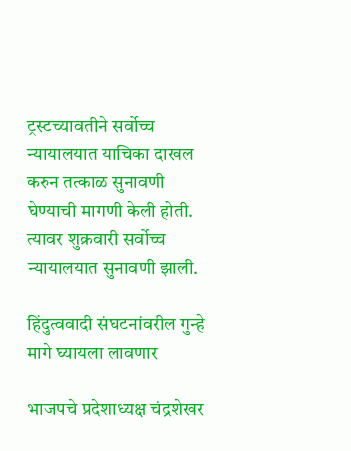ट्रस्टच्यावतीने सर्वोच्च न्यायालयात याचिका दाखल करुन तत्काळ सुनावणी घेण्याची मागणी केली होती. त्यावर शुक्रवारी सर्वोच्च न्यायालयात सुनावणी झाली.

हिंदुत्ववादी संघटनांवरील गुन्हे मागे घ्यायला लावणार

भाजपचे प्रदेशाध्यक्ष चंद्रशेखर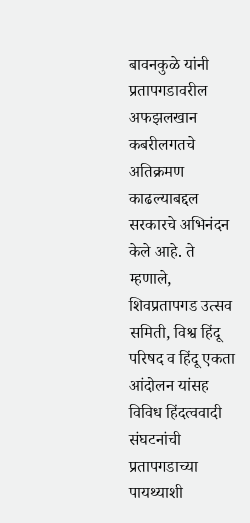बावनकुळे यांनी प्रतापगडावरील अफझलखान कबरीलगतचे अतिक्रमण काढल्याबद्दल सरकारचे अभिनंदन केले आहे. ते म्हणाले, शिवप्रतापगड उत्सव समिती, विश्व हिंदू परिषद व हिंदू एकता आंदोलन यांसह विविध हिंदत्ववादी संघटनांची प्रतापगडाच्या पायथ्याशी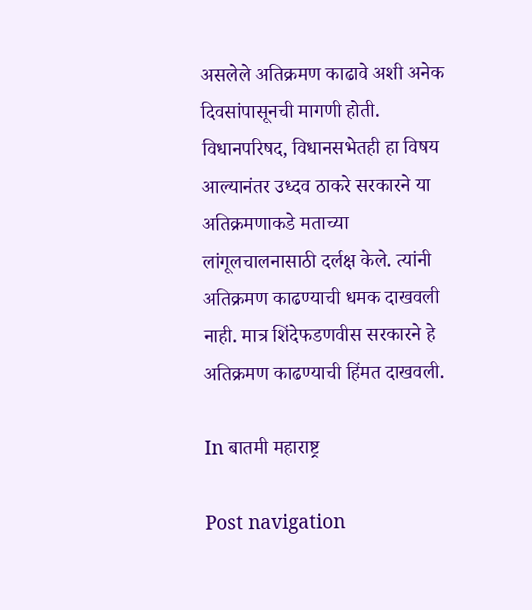असलेले अतिक्रमण काढावे अशी अनेक दिवसांपासूनची मागणी होती. विधानपरिषद, विधानसभेतही हा विषय आल्यानंतर उध्दव ठाकरे सरकारने या अतिक्रमणाकडे मताच्या लांगूलचालनासाठी दर्लक्ष केले. त्यांनी अतिक्रमण काढण्याची धमक दाखवली नाही. मात्र शिंदेफडणवीस सरकारने हे अतिक्रमण काढण्याची हिंमत दाखवली.

In बातमी महाराष्ट्र

Post navigation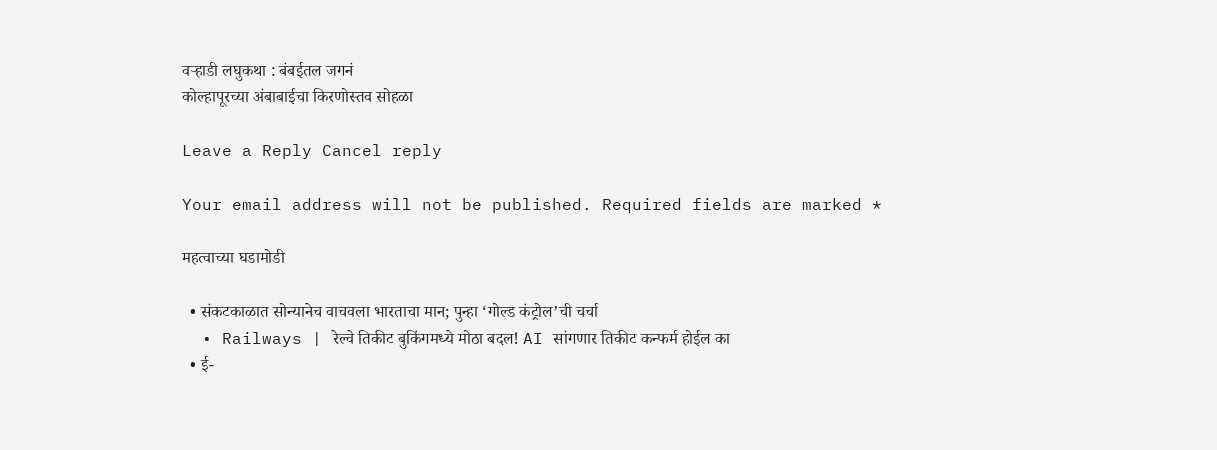वऱ्हाडी लघुकथा : बंबईतल जगनं
कोल्हापूरच्या अंबाबाईचा किरणोस्तव सोहळा

Leave a Reply Cancel reply

Your email address will not be published. Required fields are marked *

महत्वाच्या घडामोडी

  • संकटकाळात सोन्यानेच वाचवला भारताचा मान; पुन्हा ‘गोल्ड कंट्रोल’ची चर्चा
  • Railways | रेल्वे तिकीट बुकिंगमध्ये मोठा बदल! AI सांगणार तिकीट कन्फर्म होईल का
  • ई-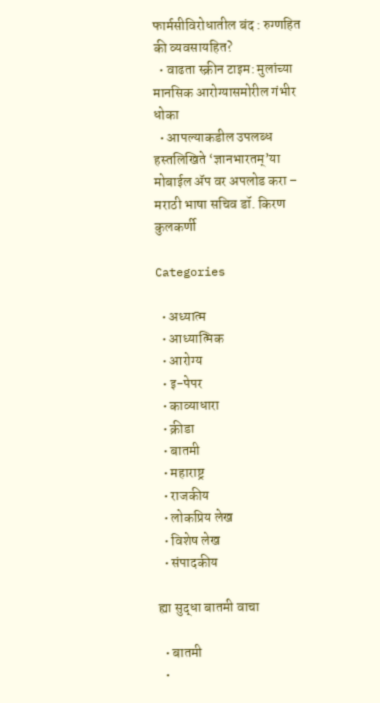फार्मसीविरोधातील बंद : रुग्णहित की व्यवसायहित?
  • वाढता स्क्रीन टाइम: मुलांच्या मानसिक आरोग्यासमोरील गंभीर धोका
  • आपल्याकडील उपलब्ध हस्तलिखिते ‘ज्ञानभारतम्’या मोबाईल ॲप वर अपलोड करा – मराठी भाषा सचिव डॉ. किरण कुलकर्णी

Categories

  • अध्यात्म
  • आध्यात्मिक
  • आरोग्य
  • इ-पेपर
  • काव्याधारा
  • क्रीडा
  • बातमी
  • महाराष्ट्र
  • राजकीय
  • लोकप्रिय लेख
  • विशेष लेख
  • संपादकीय

ह्या सुद्धा बातमी वाचा

  • बातमी
  •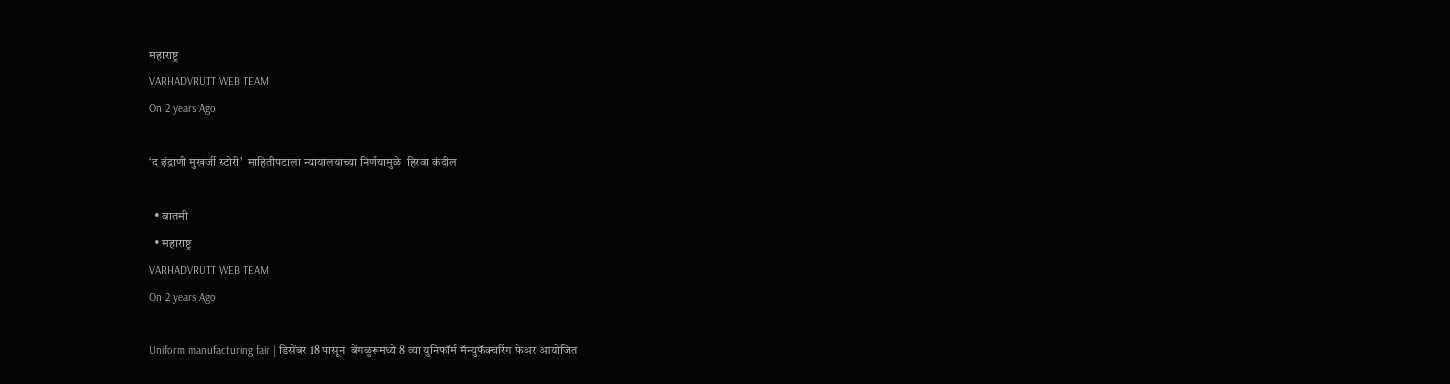महाराष्ट्र
VARHADVRUTT WEB TEAM
On 2 years Ago

‘द इंद्राणी मुखर्जी स्टोरी’  माहितीपटाला न्यायालयाच्या निर्णयामुळे  हिरवा कंदील

  • बातमी
  • महाराष्ट्र
VARHADVRUTT WEB TEAM
On 2 years Ago

Uniform manufacturing fair | डिसेंबर 18 पासून  बेंगळुरूमध्ये 8 व्या युनिफॉर्म मॅन्युफॅक्चरिंग फेअर आयोजित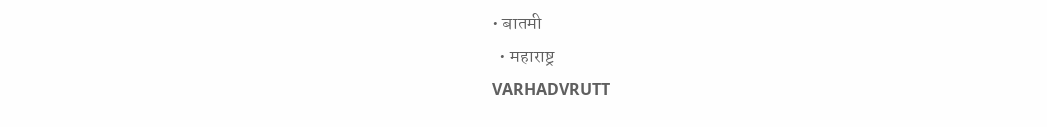• बातमी
  • महाराष्ट्र
VARHADVRUTT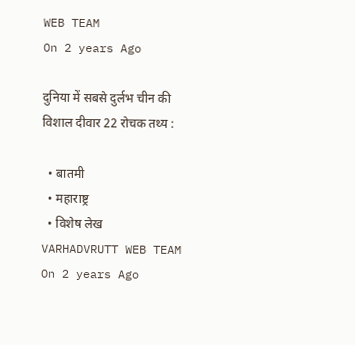WEB TEAM
On 2 years Ago

दुनिया में सबसे दुर्लभ चीन की विशाल दीवार 22 रोचक तथ्य :

  • बातमी
  • महाराष्ट्र
  • विशेष लेख
VARHADVRUTT WEB TEAM
On 2 years Ago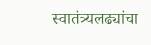स्वातंत्र्यलढ्यांचा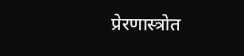प्रेरणास्त्रोत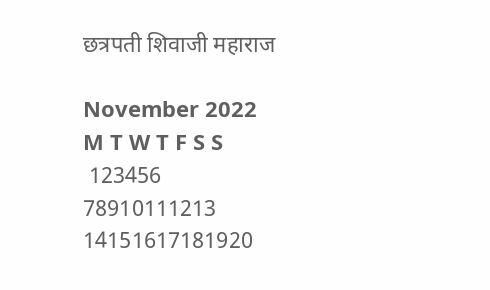छत्रपती शिवाजी महाराज

November 2022
M T W T F S S
 123456
78910111213
14151617181920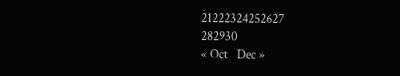21222324252627
282930
« Oct   Dec »